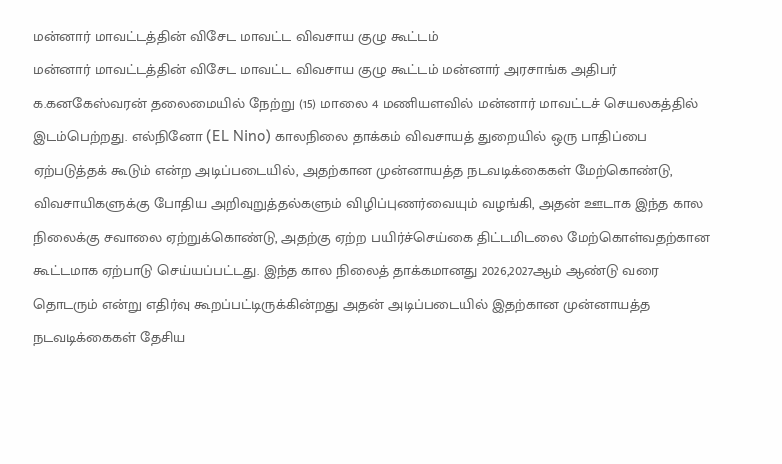மன்னார் மாவட்டத்தின் விசேட மாவட்ட விவசாய குழு கூட்டம்
மன்னார் மாவட்டத்தின் விசேட மாவட்ட விவசாய குழு கூட்டம் மன்னார் அரசாங்க அதிபர் க.கனகேஸ்வரன் தலைமையில் நேற்று (15) மாலை 4 மணியளவில் மன்னார் மாவட்டச் செயலகத்தில் இடம்பெற்றது. எல்நினோ (EL Nino) காலநிலை தாக்கம் விவசாயத் துறையில் ஒரு பாதிப்பை ஏற்படுத்தக் கூடும் என்ற அடிப்படையில், அதற்கான முன்னாயத்த நடவடிக்கைகள் மேற்கொண்டு, விவசாயிகளுக்கு போதிய அறிவுறுத்தல்களும் விழிப்புணர்வையும் வழங்கி, அதன் ஊடாக இந்த கால நிலைக்கு சவாலை ஏற்றுக்கொண்டு, அதற்கு ஏற்ற பயிர்ச்செய்கை திட்டமிடலை மேற்கொள்வதற்கான கூட்டமாக ஏற்பாடு செய்யப்பட்டது. இந்த கால நிலைத் தாக்கமானது 2026,2027ஆம் ஆண்டு வரை தொடரும் என்று எதிர்வு கூறப்பட்டிருக்கின்றது அதன் அடிப்படையில் இதற்கான முன்னாயத்த நடவடிக்கைகள் தேசிய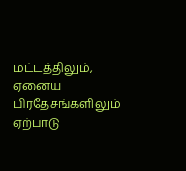மட்டத்திலும், ஏனைய பிரதேசங்களிலும் ஏற்பாடு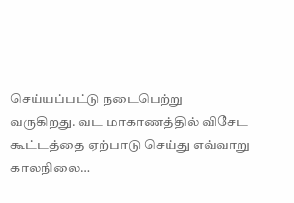செய்யப்பட்டு நடைபெற்று வருகிறது. வட மாகாணத்தில் விசேட கூட்டத்தை ஏற்பாடு செய்து எவ்வாறு காலநிலை…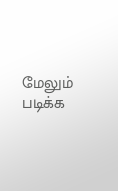மேலும் படிக்க